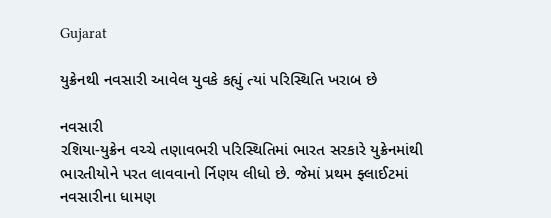Gujarat

યુક્રેનથી નવસારી આવેલ યુવકે કહ્યું ત્યાં પરિસ્થિતિ ખરાબ છે

નવસારી
રશિયા-યુક્રેન વચ્ચે તણાવભરી પરિસ્થિતિમાં ભારત સરકારે યુક્રેનમાંથી ભારતીયોને પરત લાવવાનો ર્નિણય લીધો છે. જેમાં પ્રથમ ફ્લાઈટમાં નવસારીના ધામણ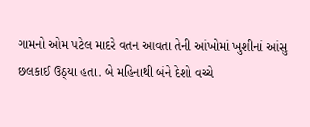ગામનો ઓમ પટેલ માદરે વતન આવતા તેની આંખોમાં ખુશીનાં આંસુ છલકાઈ ઉઠ્‌યા હતા. બે મહિનાથી બંને દેશો વચ્ચે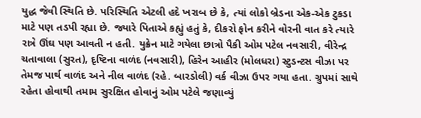યુદ્ધ જેવી સ્થિતિ છે. પરિસ્થિતિ એટલી હદે ખરાબ છે કે, ત્યાં લોકો બ્રેડના એક-એક ટુકડા માટે પણ તડપી રહ્યા છે. જ્યારે પિતાએ કહ્યું હતું કે, દીકરો ફોન કરીને વોરની વાત કરે ત્યારે રાત્રે ઊંઘ પણ આવતી ન હતી. યુક્રેન માટે ગયેલા છાત્રો પૈકી ઓમ પટેલ નવસારી, વીરેન્દ્ર ચતાવાલા (સુરત), દૃષ્ટિના વાળંદ (નવસારી), હિરેન આહીર (મોલધરા) સ્ટુડન્ટસ વીઝા પર તેમજ પાર્થ વાળંદ અને નીલ વાળંદ (રહે. બારડોલી) વર્ક વીઝા ઉપર ગયા હતા. ગ્રુપમાં સાથે રહેતા હોવાથી તમામ સુરક્ષિત હોવાનું ઓમ પટેલે જણાવ્યું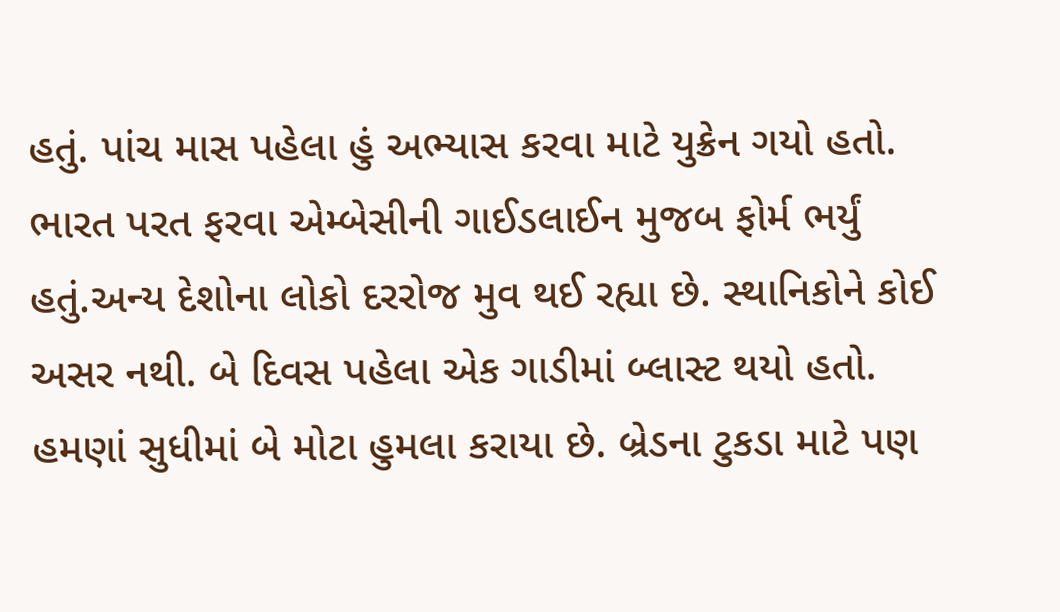હતું. પાંચ માસ પહેલા હું અભ્યાસ કરવા માટે યુક્રેન ગયો હતો. ભારત પરત ફરવા એમ્બેસીની ગાઈડલાઈન મુજબ ફોર્મ ભર્યું હતું.અન્ય દેશોના લોકો દરરોજ મુવ થઈ રહ્યા છે. સ્થાનિકોને કોઈ અસર નથી. બે દિવસ પહેલા એક ગાડીમાં બ્લાસ્ટ થયો હતો. હમણાં સુધીમાં બે મોટા હુમલા કરાયા છે. બ્રેડના ટુકડા માટે પણ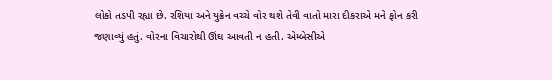લોકો તડપી રહ્યા છે. રશિયા અને યુક્રેન વચ્ચે વોર થશે તેવી વાતો મારા દીકરાએ મને ફોન કરી જણાવ્યું હતું. વોરના વિચારોથી ઊંઘ આવતી ન હતી. એમ્બેસીએ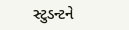સ્ટુડન્ટને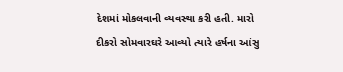દેશમાં મોકલવાની વ્યવસ્થા કરી હતી. મારો દીકરો સોમવારઘરે આવ્યો ત્યારે હર્ષના આંસુ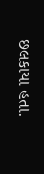છલકાયા હતા.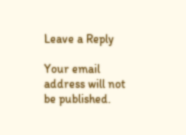Leave a Reply

Your email address will not be published.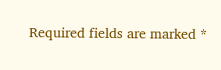Required fields are marked *